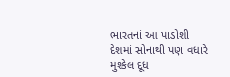ભારતનાં આ પાડોશી દેશમાં સોનાથી પણ વધારે મુશ્કેલ દૂધ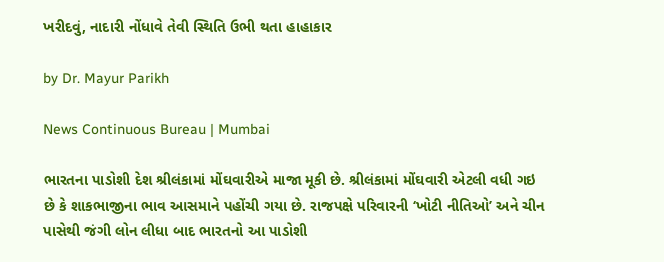ખરીદવું, નાદારી નોંધાવે તેવી સ્થિતિ ઉભી થતા હાહાકાર

by Dr. Mayur Parikh

News Continuous Bureau | Mumbai

ભારતના પાડોશી દેશ શ્રીલંકામાં મોંઘવારીએ માજા મૂકી છે. શ્રીલંકામાં મોંઘવારી એટલી વધી ગઇ છે કે શાકભાજીના ભાવ આસમાને પહોંચી ગયા છે. રાજપક્ષે પરિવારની ‘ખોટી નીતિઓ’ અને ચીન પાસેથી જંગી લોન લીધા બાદ ભારતનો આ પાડોશી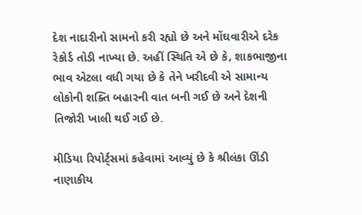દેશ નાદારીનો સામનો કરી રહ્યો છે અને મોંઘવારીએ દરેક રેકોર્ડ તોડી નાખ્યા છે. અહીં સ્થિતિ એ છે કે, શાકભાજીના ભાવ એટલા વધી ગયા છે કે તેને ખરીદવી એ સામાન્ય લોકોની શક્તિ બહારની વાત બની ગઈ છે અને દેશની તિજોરી ખાલી થઈ ગઈ છે.

મીડિયા રિપોર્ટ્‌સમાં કહેવામાં આવ્યું છે કે શ્રીલંકા ઊંડી નાણાકીય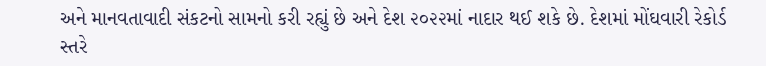અને માનવતાવાદી સંકટનો સામનો કરી રહ્યું છે અને દેશ ૨૦૨૨માં નાદાર થઈ શકે છે. દેશમાં મોંઘવારી રેકોર્ડ સ્તરે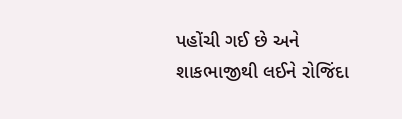પહોંચી ગઈ છે અને શાકભાજીથી લઈને રોજિંદા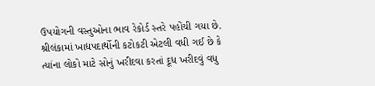ઉપયોગની વસ્તુઓના ભાવ રેકોર્ડ સ્તરે પહોંચી ગયા છે. શ્રીલંકામાં ખાદ્યપદાર્થોની કટોકટી એટલી વધી ગઈ છે કે ત્યાંના લોકો માટે સોનું ખરીદવા કરતાં દૂધ ખરીદવું વધુ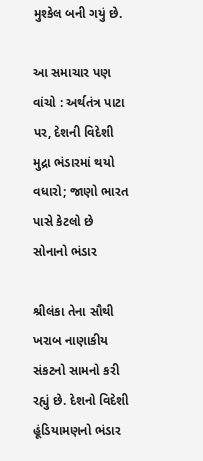મુશ્કેલ બની ગયું છે.

આ સમાચાર પણ વાંચો : અર્થતંત્ર પાટા પર, દેશની વિદેશી મુદ્રા ભંડારમાં થયો વધારો; જાણો ભારત પાસે કેટલો છે સોનાનો ભંડાર

શ્રીલંકા તેના સૌથી ખરાબ નાણાકીય સંકટનો સામનો કરી રહ્યું છે. દેશનો વિદેશી હૂંડિયામણનો ભંડાર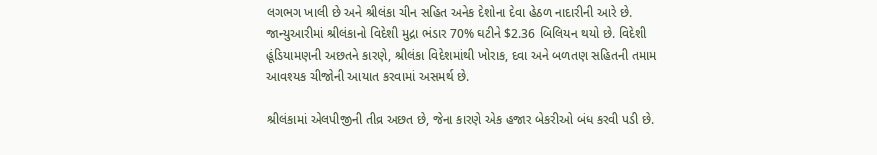લગભગ ખાલી છે અને શ્રીલંકા ચીન સહિત અનેક દેશોના દેવા હેઠળ નાદારીની આરે છે. જાન્યુઆરીમાં શ્રીલંકાનો વિદેશી મુદ્રા ભંડાર 70% ઘટીને $2.36 બિલિયન થયો છે. વિદેશી હૂંડિયામણની અછતને કારણે, શ્રીલંકા વિદેશમાંથી ખોરાક, દવા અને બળતણ સહિતની તમામ આવશ્યક ચીજોની આયાત કરવામાં અસમર્થ છે.

શ્રીલંકામાં એલપીજીની તીવ્ર અછત છે, જેના કારણે એક હજાર બેકરીઓ બંધ કરવી પડી છે.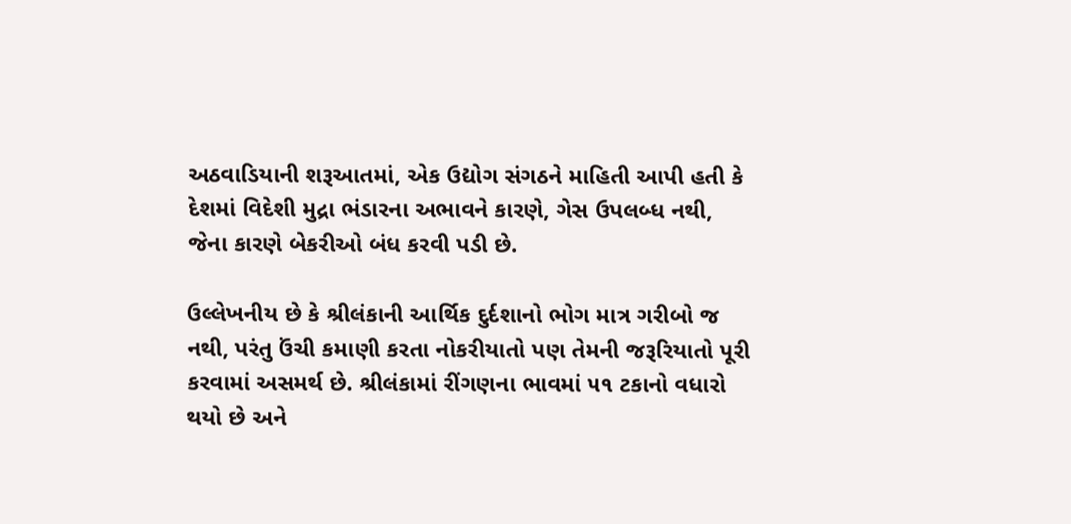અઠવાડિયાની શરૂઆતમાં, એક ઉદ્યોગ સંગઠને માહિતી આપી હતી કે દેશમાં વિદેશી મુદ્રા ભંડારના અભાવને કારણે, ગેસ ઉપલબ્ધ નથી, જેના કારણે બેકરીઓ બંધ કરવી પડી છે.

ઉલ્લેખનીય છે કે શ્રીલંકાની આર્થિક દુર્દશાનો ભોગ માત્ર ગરીબો જ નથી, પરંતુ ઉંચી કમાણી કરતા નોકરીયાતો પણ તેમની જરૂરિયાતો પૂરી કરવામાં અસમર્થ છે. શ્રીલંકામાં રીંગણના ભાવમાં ૫૧ ટકાનો વધારો થયો છે અને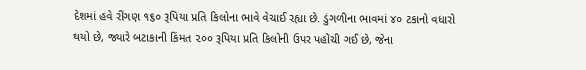દેશમાં હવે રીંગણ ૧૬૦ રૂપિયા પ્રતિ કિલોના ભાવે વેચાઈ રહ્યા છે. ડુંગળીના ભાવમાં ૪૦ ટકાનો વધારો થયો છે, જ્યારે બટાકાની કિંમત ૨૦૦ રૂપિયા પ્રતિ કિલોની ઉપર પહોંચી ગઈ છે, જેના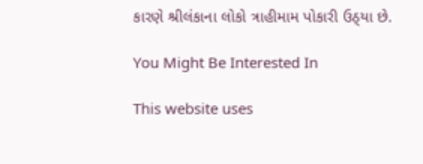કારણે શ્રીલંકાના લોકો ત્રાહીમામ પોકારી ઉઠ્‌યા છે.

You Might Be Interested In

This website uses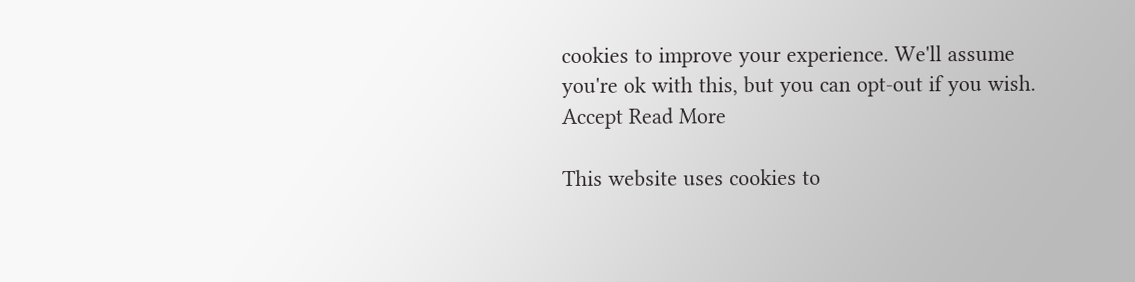cookies to improve your experience. We'll assume you're ok with this, but you can opt-out if you wish. Accept Read More

This website uses cookies to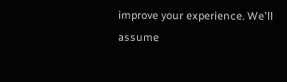improve your experience. We'll assume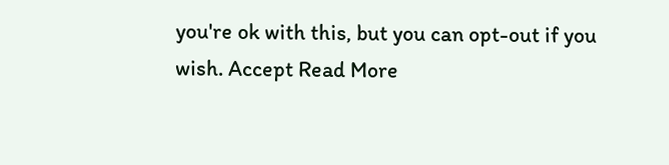you're ok with this, but you can opt-out if you wish. Accept Read More